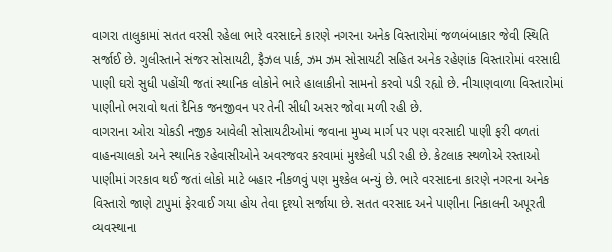વાગરા તાલુકામાં સતત વરસી રહેલા ભારે વરસાદને કારણે નગરના અનેક વિસ્તારોમાં જળબંબાકાર જેવી સ્થિતિ સર્જાઈ છે. ગુલીસ્તાને સંજર સોસાયટી, ફૈઝલ પાર્ક, ઝમ ઝમ સોસાયટી સહિત અનેક રહેણાંક વિસ્તારોમાં વરસાદી પાણી ઘરો સુધી પહોંચી જતાં સ્થાનિક લોકોને ભારે હાલાકીનો સામનો કરવો પડી રહ્યો છે. નીચાણવાળા વિસ્તારોમાં પાણીનો ભરાવો થતાં દૈનિક જનજીવન પર તેની સીધી અસર જોવા મળી રહી છે.
વાગરાના ઓરા ચોકડી નજીક આવેલી સોસાયટીઓમાં જવાના મુખ્ય માર્ગ પર પણ વરસાદી પાણી ફરી વળતાં વાહનચાલકો અને સ્થાનિક રહેવાસીઓને અવરજવર કરવામાં મુશ્કેલી પડી રહી છે. કેટલાક સ્થળોએ રસ્તાઓ પાણીમાં ગરકાવ થઈ જતાં લોકો માટે બહાર નીકળવું પણ મુશ્કેલ બન્યું છે. ભારે વરસાદના કારણે નગરના અનેક વિસ્તારો જાણે ટાપુમાં ફેરવાઈ ગયા હોય તેવા દૃશ્યો સર્જાયા છે. સતત વરસાદ અને પાણીના નિકાલની અપૂરતી વ્યવસ્થાના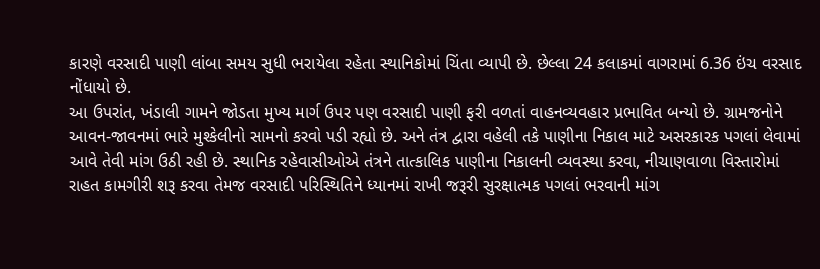કારણે વરસાદી પાણી લાંબા સમય સુધી ભરાયેલા રહેતા સ્થાનિકોમાં ચિંતા વ્યાપી છે. છેલ્લા 24 કલાકમાં વાગરામાં 6.36 ઇંચ વરસાદ નોંધાયો છે.
આ ઉપરાંત, ખંડાલી ગામને જોડતા મુખ્ય માર્ગ ઉપર પણ વરસાદી પાણી ફરી વળતાં વાહનવ્યવહાર પ્રભાવિત બન્યો છે. ગ્રામજનોને આવન-જાવનમાં ભારે મુશ્કેલીનો સામનો કરવો પડી રહ્યો છે. અને તંત્ર દ્વારા વહેલી તકે પાણીના નિકાલ માટે અસરકારક પગલાં લેવામાં આવે તેવી માંગ ઉઠી રહી છે. સ્થાનિક રહેવાસીઓએ તંત્રને તાત્કાલિક પાણીના નિકાલની વ્યવસ્થા કરવા, નીચાણવાળા વિસ્તારોમાં રાહત કામગીરી શરૂ કરવા તેમજ વરસાદી પરિસ્થિતિને ધ્યાનમાં રાખી જરૂરી સુરક્ષાત્મક પગલાં ભરવાની માંગ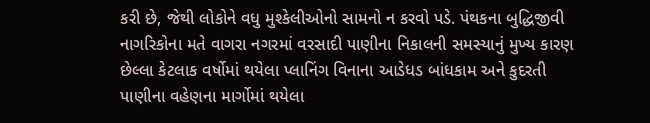કરી છે, જેથી લોકોને વધુ મુશ્કેલીઓનો સામનો ન કરવો પડે. પંથકના બુદ્ધિજીવી નાગરિકોના મતે વાગરા નગરમાં વરસાદી પાણીના નિકાલની સમસ્યાનું મુખ્ય કારણ છેલ્લા કેટલાક વર્ષોમાં થયેલા પ્લાનિંગ વિનાના આડેધડ બાંધકામ અને કુદરતી પાણીના વહેણના માર્ગોમાં થયેલા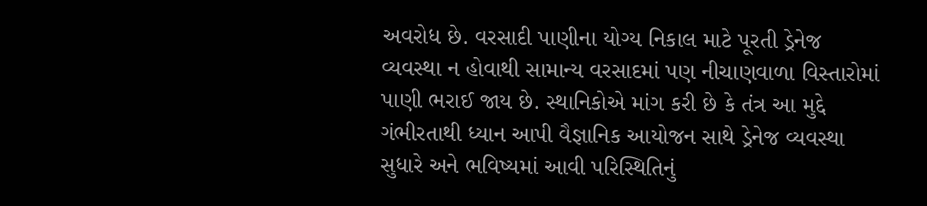અવરોધ છે. વરસાદી પાણીના યોગ્ય નિકાલ માટે પૂરતી ડ્રેનેજ વ્યવસ્થા ન હોવાથી સામાન્ય વરસાદમાં પણ નીચાણવાળા વિસ્તારોમાં પાણી ભરાઈ જાય છે. સ્થાનિકોએ માંગ કરી છે કે તંત્ર આ મુદ્દે ગંભીરતાથી ધ્યાન આપી વૈજ્ઞાનિક આયોજન સાથે ડ્રેનેજ વ્યવસ્થા સુધારે અને ભવિષ્યમાં આવી પરિસ્થિતિનું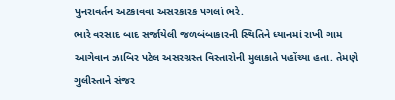પુનરાવર્તન અટકાવવા અસરકારક પગલાં ભરે.
ભારે વરસાદ બાદ સર્જાયેલી જળબંબાકારની સ્થિતિને ધ્યાનમાં રાખી ગામ આગેવાન ઝાબિર પટેલ અસરગ્રસ્ત વિસ્તારોની મુલાકાતે પહોંચ્યા હતા. તેમણે ગુલીસ્તાને સંજર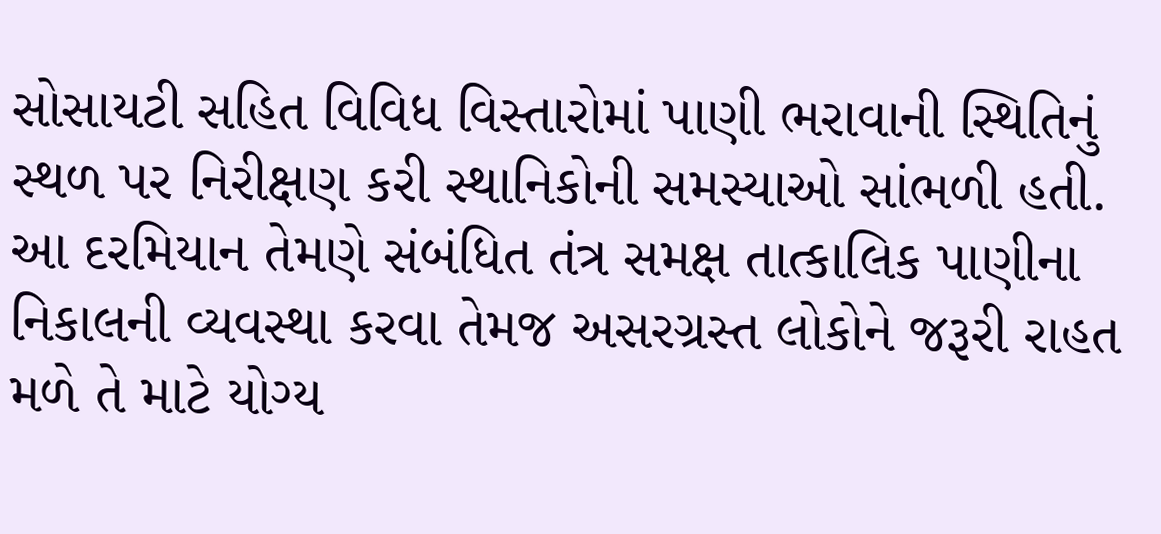સોસાયટી સહિત વિવિધ વિસ્તારોમાં પાણી ભરાવાની સ્થિતિનું સ્થળ પર નિરીક્ષણ કરી સ્થાનિકોની સમસ્યાઓ સાંભળી હતી. આ દરમિયાન તેમણે સંબંધિત તંત્ર સમક્ષ તાત્કાલિક પાણીના નિકાલની વ્યવસ્થા કરવા તેમજ અસરગ્રસ્ત લોકોને જરૂરી રાહત મળે તે માટે યોગ્ય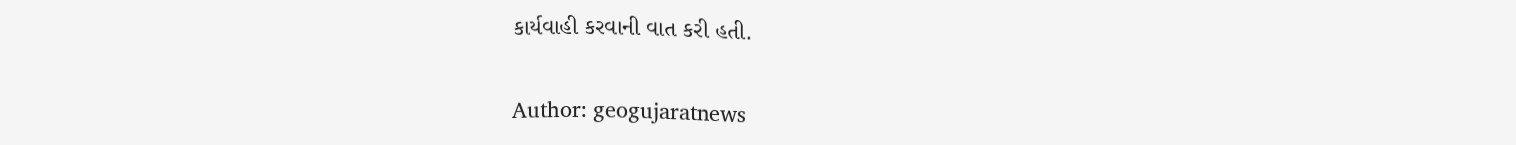કાર્યવાહી કરવાની વાત કરી હતી.

Author: geogujaratnews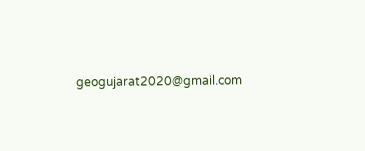geogujarat2020@gmail.com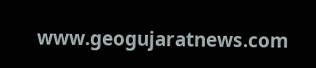www.geogujaratnews.com